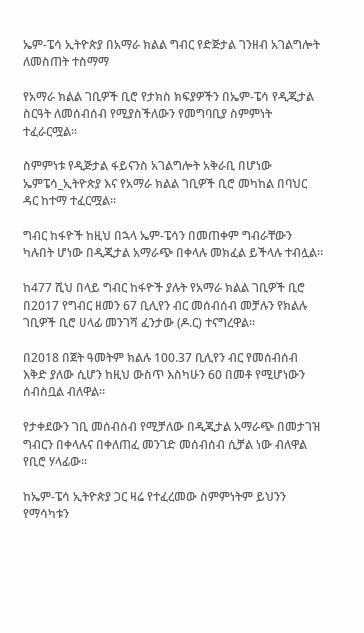ኤም-ፔሳ ኢትዮጵያ በአማራ ክልል ግብር የድጅታል ገንዘብ አገልግሎት ለመስጠት ተስማማ

የአማራ ክልል ገቢዎች ቢሮ የታክስ ክፍያዎችን በኤም-ፔሳ የዲጂታል ስርዓት ለመሰብሰብ የሚያስችለውን የመግባቢያ ስምምነት ተፈራርሟል።

ስምምነቱ የዲጅታል ፋይናንስ አገልግሎት አቅራቢ በሆነው ኤምፔሳ_ኢትዮጵያ እና የአማራ ክልል ገቢዎች ቢሮ መካከል በባህር ዳር ከተማ ተፈርሟል።

ግብር ከፋዮች ከዚህ በኋላ ኤም-ፔሳን በመጠቀም ግብራቸውን ካሉበት ሆነው በዲጂታል አማራጭ በቀላሉ መክፈል ይችላሉ ተብሏል።

ከ477 ሺህ በላይ ግብር ከፋዮች ያሉት የአማራ ክልል ገቢዎች ቢሮ በ2017 የግብር ዘመን 67 ቢሊየን ብር መሰብሰብ መቻሉን የክልሉ ገቢዎች ቢሮ ሀላፊ መንገሻ ፈንታው (ዶ.ር) ተናግረዋል።

በ2018 በጀት ዓመትም ክልሉ 100.37 ቢሊየን ብር የመሰብሰብ እቅድ ያለው ሲሆን ከዚህ ውስጥ እስካሁን 60 በመቶ የሚሆነውን ሰብስቧል ብለዋል።

የታቀደውን ገቢ መሰብሰብ የሚቻለው በዲጂታል አማራጭ በመታገዝ ግብርን በቀላሉና በቀለጠፈ መንገድ መሰብሰብ ሲቻል ነው ብለዋል የቢሮ ሃላፊው።

ከኤም-ፔሳ ኢትዮጵያ ጋር ዛሬ የተፈረመው ስምምነትም ይህንን የማሳካቱን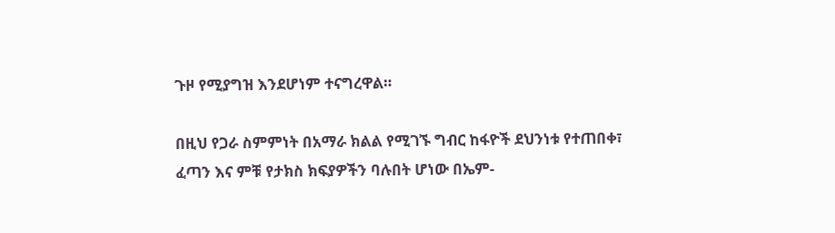ጉዞ የሚያግዝ እንደሆነም ተናግረዋል።

በዚህ የጋራ ስምምነት በአማራ ክልል የሚገኙ ግብር ከፋዮች ደህንነቱ የተጠበቀ፣ ፈጣን እና ምቹ የታክስ ክፍያዎችን ባሉበት ሆነው በኤም-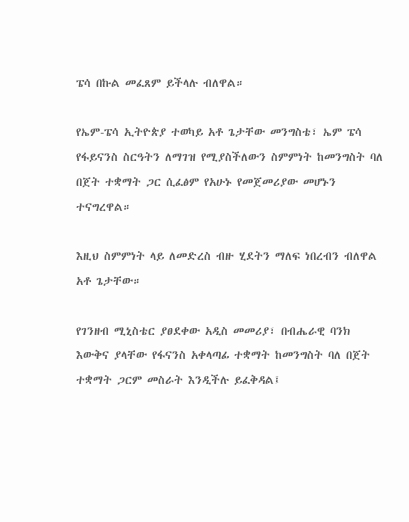ፔሳ በኩል መፈጸም ይችላሉ ብለዋል።

የኤም-ፔሳ ኢትዮጵያ ተወካይ አቶ ጌታቸው መንግስቴ፣ ኤም ፔሳ የፋይናንስ ስርዓትን ለማገዝ የሚያስችለውን ስምምነት ከመንግስት ባለ በጀት ተቋማት ጋር ሲፈፅም የአሁኑ የመጀመሪያው መሆኑን ተናግረዋል።

እዚህ ስምምነት ላይ ለመድረስ ብዙ ሂደትን ማለፍ ነበረብን ብለዋል አቶ ጌታቸው።

የገንዘብ ሚኒስቴር ያፀደቀው አዲስ መመሪያ፣ በብሔራዊ ባንክ እውቅና ያላቸው የፋናንስ አቀላጣፊ ተቋማት ከመንግስት ባለ በጀት ተቋማት ጋርም መስራት እንዲችሉ ይፈቅዳል፤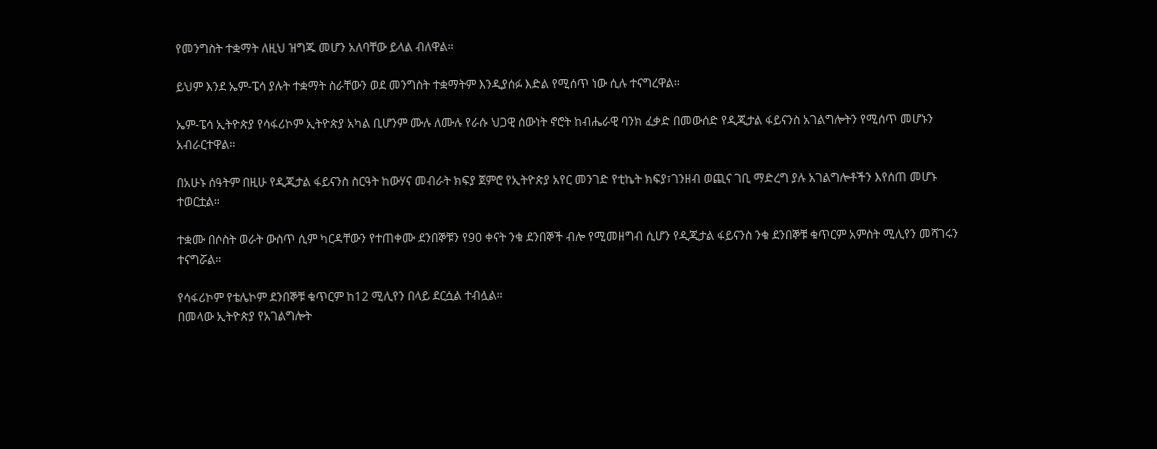የመንግስት ተቋማት ለዚህ ዝግጁ መሆን አለባቸው ይላል ብለዋል።

ይህም እንደ ኤም-ፔሳ ያሉት ተቋማት ስራቸውን ወደ መንግስት ተቋማትም እንዲያሰፉ እድል የሚሰጥ ነው ሲሉ ተናግረዋል።

ኤም-ፔሳ ኢትዮጵያ የሳፋሪኮም ኢትዮጵያ አካል ቢሆንም ሙሉ ለሙሉ የራሱ ህጋዊ ሰውነት ኖሮት ከብሔራዊ ባንክ ፈቃድ በመውሰድ የዲጂታል ፋይናንስ አገልግሎትን የሚሰጥ መሆኑን አብራርተዋል።

በአሁኑ ሰዓትም በዚሁ የዲጂታል ፋይናንስ ስርዓት ከውሃና መብራት ክፍያ ጀምሮ የኢትዮጵያ አየር መንገድ የቲኬት ክፍያ፣ገንዘብ ወጪና ገቢ ማድረግ ያሉ አገልግሎቶችን እየሰጠ መሆኑ ተወርቷል።

ተቋሙ በሶስት ወራት ውስጥ ሲም ካርዳቸውን የተጠቀሙ ደንበኞቹን የ90 ቀናት ንቁ ደንበኞች ብሎ የሚመዘግብ ሲሆን የዲጂታል ፋይናንስ ንቁ ደንበኞቹ ቁጥርም አምስት ሚሊየን መሻገሩን ተናግሯል።

የሳፋሪኮም የቴሌኮም ደንበኞቹ ቁጥርም ከ12 ሚሊየን በላይ ደርሷል ተብሏል።
በመላው ኢትዮጵያ የአገልግሎት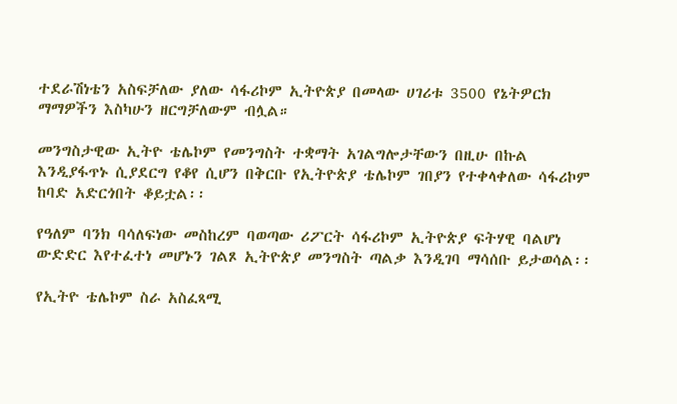ተደራሽነቴን አስፍቻለው ያለው ሳፋሪኮም ኢትዮጵያ በመላው ሀገሪቱ 3500 የኔትዎርክ ማማዎችን እስካሁን ዘርግቻለውም ብሏል።

መንግስታዊው ኢትዮ ቴሌኮም የመንግስት ተቋማት አገልግሎታቸውን በዚሁ በኩል እንዲያፋጥኑ ሲያደርግ የቆየ ሲሆን በቅርቡ የኢትዮጵያ ቴሌኮም ገበያን የተቀላቀለው ሳፋሪኮም ከባድ አድርጎበት ቆይቷል፡፡

የዓለም ባንክ ባሳለፍነው መስከረም ባወጣው ሪፖርት ሳፋሪኮም ኢትዮጵያ ፍትሃዊ ባልሆነ ውድድር እየተፈተነ መሆኑን ገልጾ ኢትዮጵያ መንግስት ጣልቃ እንዲገባ ማሳሰቡ ይታወሳል፡፡

የኢትዮ ቴሌኮም ስራ አስፈጻሚ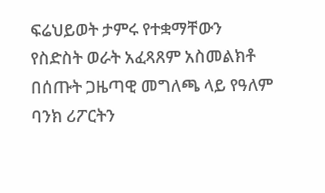ፍሬህይወት ታምሩ የተቋማቸውን የስድስት ወራት አፈጻጸም አስመልክቶ በሰጡት ጋዜጣዊ መግለጫ ላይ የዓለም ባንክ ሪፖርትን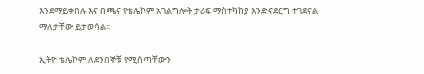እንደማይቀበሉ እና በጫና የቴሌኮም አገልግሎት ታሪፍ ማስተካከያ እንድናደርግ ተገደናል ማለታቸው ይታወሳል፡፡

ኢትዮ ቴሌኮም ለደንበኞቹ የሚሰጣቸውን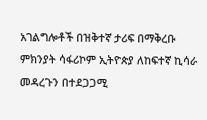አገልግሎቶች በዝቅተኛ ታሪፍ በማቅረቡ ምክንያት ሳፋሪኮም ኢትዮጵያ ለከፍተኛ ኪሳራ መዳረጉን በተደጋጋሚ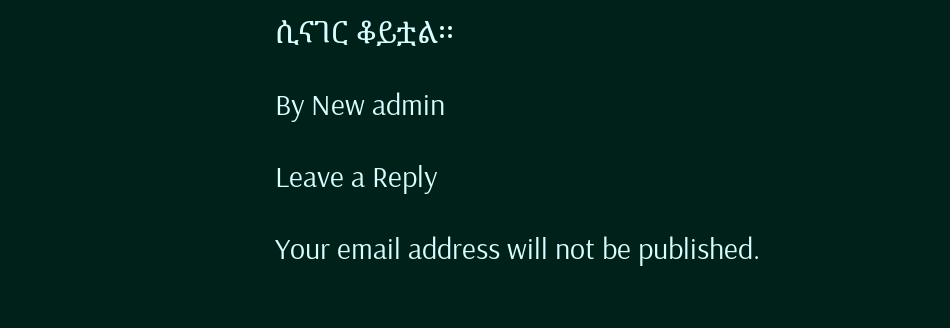ሲናገር ቆይቷል፡፡

By New admin

Leave a Reply

Your email address will not be published.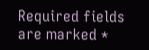Required fields are marked *